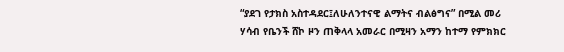“ያደገ የታክስ አስተዳደር፤ለሁለንተናዊ ልማትና ብልፅግና” በሚል መሪ ሃሳብ የቤንች ሸኮ ዞን ጠቅላላ አመራር በሚዛን አማን ከተማ የምክክር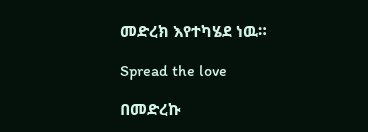መድረክ እየተካሄደ ነዉ።

Spread the love

በመድረኩ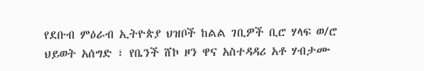የደቡብ ምዕራብ ኢትዮጵያ ህዝቦች ከልል ገቢዎች ቢሮ ሃላፍ ወ/ሮ ህይወት አሰግድ ፣ የቤንች ሸኮ ዞን ዋና አስተዳዳሪ አቶ ሃብታሙ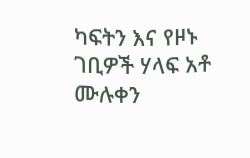ካፍትን እና የዞኑ ገቢዎች ሃላፍ አቶ ሙሉቀን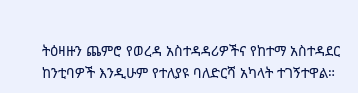ትዕዛዙን ጨምሮ የወረዳ አስተዳዳሪዎችና የከተማ አስተዳደር ከንቲባዎች እንዲሁም የተለያዩ ባለድርሻ አካላት ተገኝተዋል።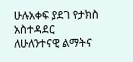ሁሉአቀፍ ያደገ የታክስ አስተዳደር ለሁለንተናዊ ልማትና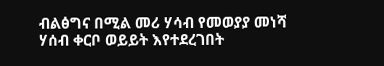ብልፅግና በሚል መሪ ሃሳብ የመወያያ መነሻ ሃሰብ ቀርቦ ወይይት እየተደረገበት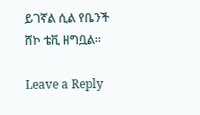ይገኛል ሲል የቤንች ሸኮ ቴቪ ዘግቧል።

Leave a Reply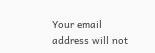Your email address will not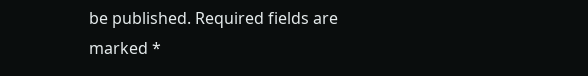be published. Required fields are marked *